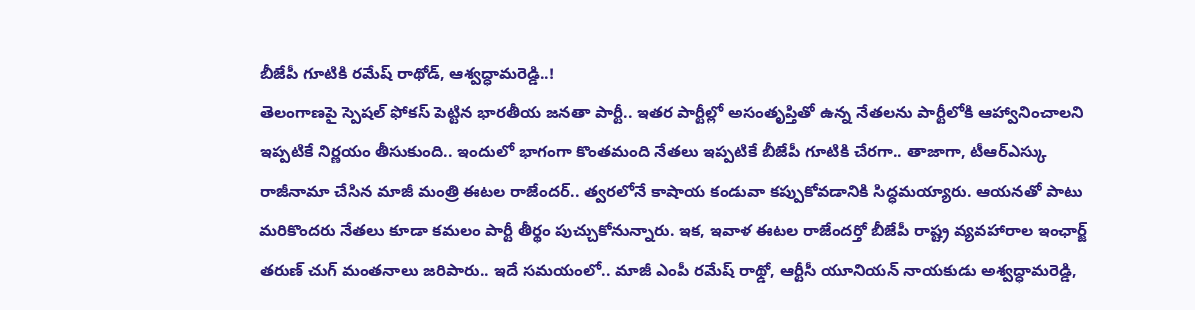బీజేపీ గూటికి రమేష్ రాథోడ్, ఆశ్వద్ధామరెడ్డి..!
తెలంగాణపై స్పెషల్ ఫోకస్ పెట్టిన భారతీయ జనతా పార్టీ.. ఇతర పార్టీల్లో అసంతృప్తితో ఉన్న నేతలను పార్టీలోకి ఆహ్వానించాలని ఇప్పటికే నిర్ణయం తీసుకుంది.. ఇందులో భాగంగా కొంతమంది నేతలు ఇప్పటికే బీజేపీ గూటికి చేరగా.. తాజాగా, టీఆర్ఎస్కు రాజీనామా చేసిన మాజీ మంత్రి ఈటల రాజేందర్.. త్వరలోనే కాషాయ కండువా కప్పుకోవడానికి సిద్ధమయ్యారు. ఆయనతో పాటు మరికొందరు నేతలు కూడా కమలం పార్టీ తీర్థం పుచ్చుకోనున్నారు. ఇక, ఇవాళ ఈటల రాజేందర్తో బీజేపీ రాష్ట్ర వ్యవహారాల ఇంఛార్జ్ తరుణ్ చుగ్ మంతనాలు జరిపారు.. ఇదే సమయంలో.. మాజీ ఎంపీ రమేష్ రాథ్డో, ఆర్టీసీ యూనియన్ నాయకుడు అశ్వద్ధామరెడ్డి,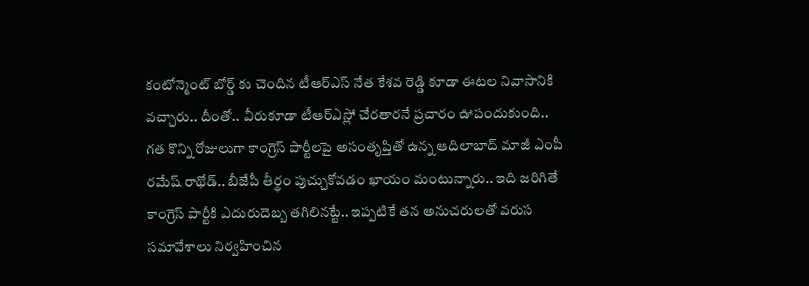కంటోన్మెంట్ బోర్డ్ కు చెందిన టీఆర్ఎస్ నేత కేశవ రెడ్డి కూడా ఈటల నివాసానికి వచ్చారు.. దీంతో.. వీరుకూడా టీఆర్ఎస్లో చేరతారనే ప్రచారం ఊపందుకుంది..
గత కొన్ని రోజులుగా కాంగ్రెస్ పార్టీలపై అసంతృప్తితో ఉన్న ఆదిలాబాద్ మాజీ ఎంపీ రమేష్ రాథోడ్.. బీజేపీ తీర్థం పుచ్చుకోవడం ఖాయం మంటున్నారు.. ఇది జరిగితే కాంగ్రెస్ పార్టీకి ఎదురుదెబ్బ తగిలినట్టే.. ఇప్పటికే తన అనుచరులతో వరుస సమావేశాలు నిర్వహించిన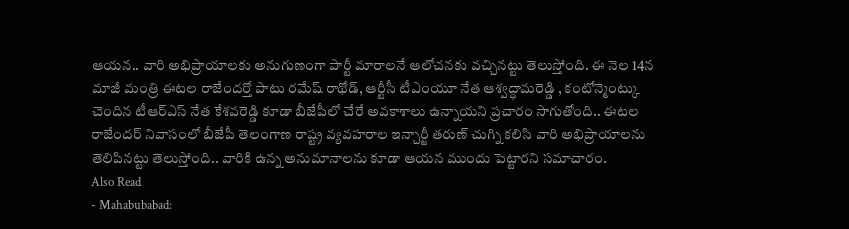ఆయన.. వారి అభిప్రాయాలకు అనుగుణంగా పార్టీ మారాలనే ఆలోచనకు వచ్చినట్టు తెలుస్తోంది. ఈ నెల 14న మాజీ మంత్రి ఈటల రాజేందర్తో పాటు రమేష్ రాథోడ్, ఆర్టీసీ టీఎంయూ నేత ఆశ్వద్ధామరెడ్డి , కంటోన్మెంట్కు చెందిన టీఆర్ఎస్ నేత కేశవరెడ్డి కూడా బీజేపీలో చేరే అవకాశాలు ఉన్నాయని ప్రచారం సాగుతోంది.. ఈటల రాజేందర్ నివాసంలో బీజేపీ తెలంగాణ రాష్ట్ర వ్యవహరాల ఇన్చార్జీ తరుణ్ చుగ్ని కలిసి వారి అభిప్రాయాలను తెలిపినట్టు తెలుస్తోంది.. వారికి ఉన్న అనుమానాలను కూడా ఆయన ముందు పెట్టారని సమాచారం.
Also Read
- Mahabubabad: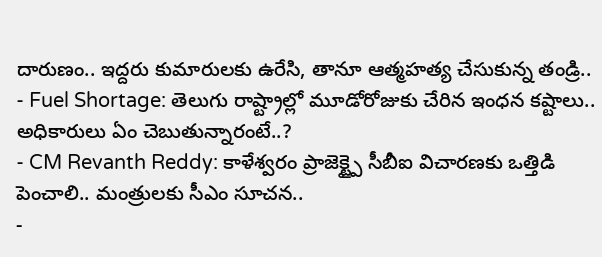దారుణం.. ఇద్దరు కుమారులకు ఉరేసి, తానూ ఆత్మహత్య చేసుకున్న తండ్రి..
- Fuel Shortage: తెలుగు రాష్ట్రాల్లో మూడోరోజుకు చేరిన ఇంధన కష్టాలు.. అధికారులు ఏం చెబుతున్నారంటే..?
- CM Revanth Reddy: కాళేశ్వరం ప్రాజెక్ట్పై సీబీఐ విచారణకు ఒత్తిడి పెంచాలి.. మంత్రులకు సీఎం సూచన..
-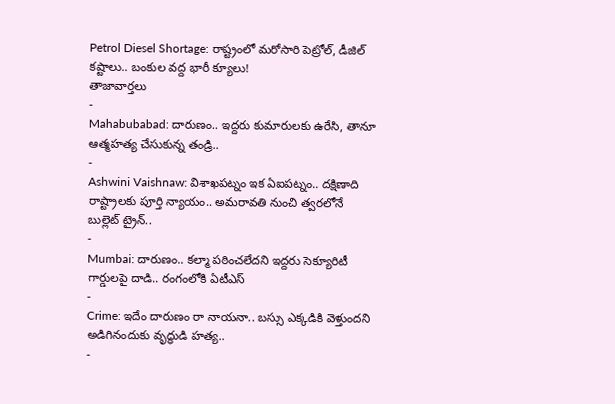Petrol Diesel Shortage: రాష్ట్రంలో మరోసారి పెట్రోల్, డీజిల్ కష్టాలు.. బంకుల వద్ద భారీ క్యూలు!
తాజావార్తలు
-
Mahabubabad: దారుణం.. ఇద్దరు కుమారులకు ఉరేసి, తానూ ఆత్మహత్య చేసుకున్న తండ్రి..
-
Ashwini Vaishnaw: విశాఖపట్నం ఇక ఏఐపట్నం.. దక్షిణాది రాష్ట్రాలకు పూర్తి న్యాయం.. అమరావతి నుంచి త్వరలోనే బుల్లెట్ ట్రైన్..
-
Mumbai: దారుణం.. కల్మా పఠించలేదని ఇద్దరు సెక్యూరిటీ గార్డులపై దాడి.. రంగంలోకి ఏటీఎస్
-
Crime: ఇదేం దారుణం రా నాయనా.. బస్సు ఎక్కడికి వెళ్తుందని అడిగినందుకు వృద్ధుడి హత్య..
-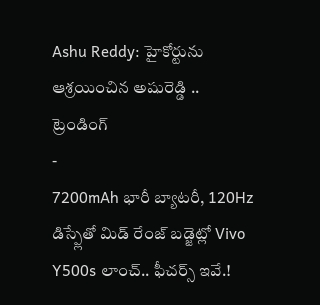Ashu Reddy: హైకోర్టును ఆశ్రయించిన అషురెడ్డి ..
ట్రెండింగ్
-
7200mAh భారీ బ్యాటరీ, 120Hz డిస్ప్లేతో మిడ్ రేంజ్ బడ్జెట్లో Vivo Y500s లాంచ్.. ఫీచర్స్ ఇవే.!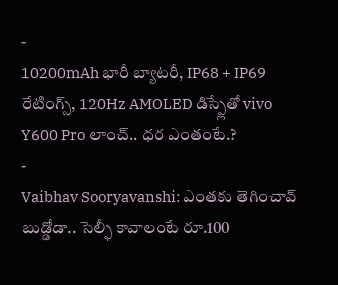-
10200mAh భారీ బ్యాటరీ, IP68 + IP69 రేటింగ్స్, 120Hz AMOLED డిస్ప్లేతో vivo Y600 Pro లాంచ్.. ధర ఎంతంటే.?
-
Vaibhav Sooryavanshi: ఎంతకు తెగించావ్ బుడ్డోడా.. సెల్ఫీ కావాలంటే రూ.100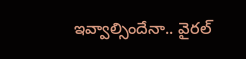ఇవ్వాల్సిందేనా.. వైరల్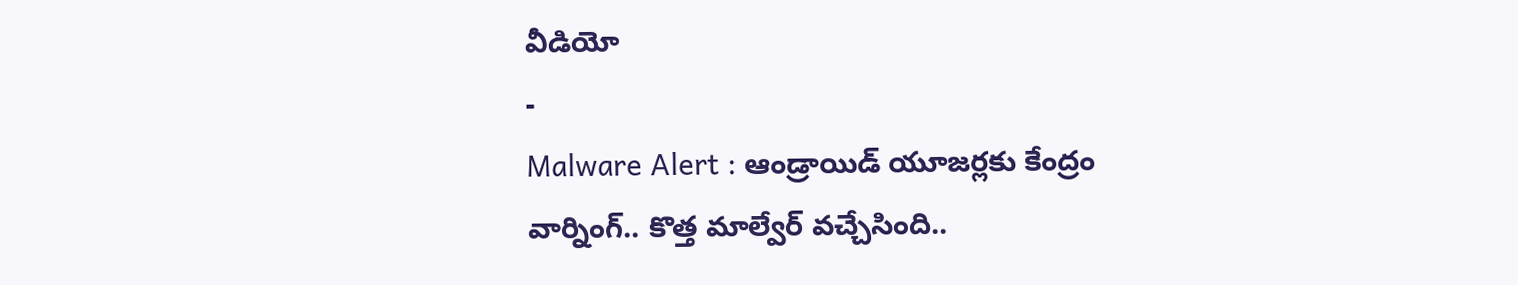వీడియో
-
Malware Alert : ఆండ్రాయిడ్ యూజర్లకు కేంద్రం వార్నింగ్.. కొత్త మాల్వేర్ వచ్చేసింది..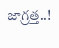జాగ్రత్త..!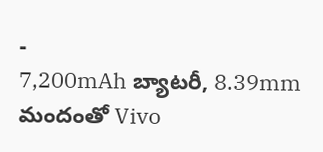-
7,200mAh బ్యాటరీ, 8.39mm మందంతో Vivo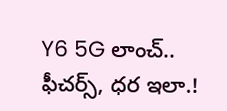Y6 5G లాంచ్.. ఫీచర్స్, ధర ఇలా.!